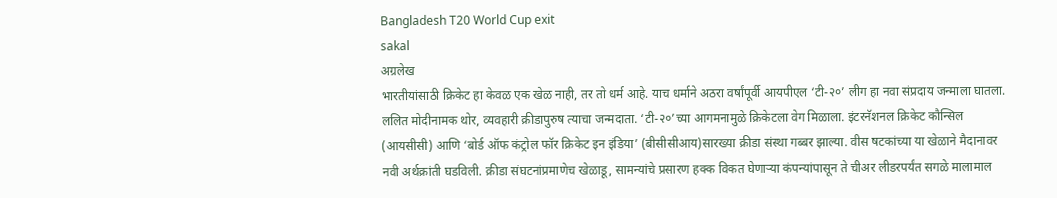Bangladesh T20 World Cup exit
sakal
अग्रलेख
भारतीयांसाठी क्रिकेट हा केवळ एक खेळ नाही, तर तो धर्म आहे. याच धर्माने अठरा वर्षांपूर्वी आयपीएल ‘टी-२०’ लीग हा नवा संप्रदाय जन्माला घातला. ललित मोदीनामक थोर, व्यवहारी क्रीडापुरुष त्याचा जन्मदाता. ‘टी-२०’च्या आगमनामुळे क्रिकेटला वेग मिळाला. इंटरनॅशनल क्रिकेट कौन्सिल (आयसीसी) आणि ‘बोर्ड ऑफ कंट्रोल फॉर क्रिकेट इन इंडिया’ (बीसीसीआय)सारख्या क्रीडा संस्था गब्बर झाल्या. वीस षटकांच्या या खेळाने मैदानावर नवी अर्थक्रांती घडविली. क्रीडा संघटनांप्रमाणेच खेळाडू, सामन्यांचे प्रसारण हक्क विकत घेणाऱ्या कंपन्यांपासून ते चीअर लीडरपर्यंत सगळे मालामाल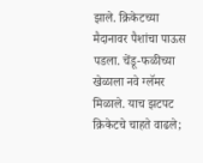झाले. क्रिकेटच्या मैदानावर पैशांचा पाऊस पडला. चेंडू-फळीच्या खेळाला नवे ग्लॅमर मिळाले. याच झटपट क्रिकेटचे चाहते वाढले;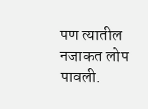पण त्यातील नजाकत लोप पावली.